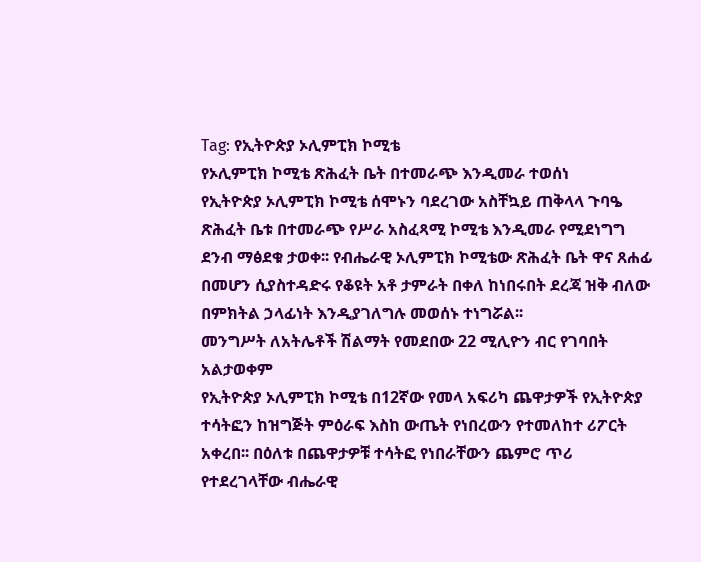Tag: የኢትዮጵያ ኦሊምፒክ ኮሚቴ
የኦሊምፒክ ኮሚቴ ጽሕፈት ቤት በተመራጭ እንዲመራ ተወሰነ
የኢትዮጵያ ኦሊምፒክ ኮሚቴ ሰሞኑን ባደረገው አስቸኳይ ጠቅላላ ጉባዔ ጽሕፈት ቤቱ በተመራጭ የሥራ አስፈጻሚ ኮሚቴ እንዲመራ የሚደነግግ ደንብ ማፅደቁ ታወቀ፡፡ የብሔራዊ ኦሊምፒክ ኮሚቴው ጽሕፈት ቤት ዋና ጸሐፊ በመሆን ሲያስተዳድሩ የቆዩት አቶ ታምራት በቀለ ከነበሩበት ደረጃ ዝቅ ብለው በምክትል ኃላፊነት እንዲያገለግሉ መወሰኑ ተነግሯል፡፡
መንግሥት ለአትሌቶች ሽልማት የመደበው 22 ሚሊዮን ብር የገባበት አልታወቀም
የኢትዮጵያ ኦሊምፒክ ኮሚቴ በ12ኛው የመላ አፍሪካ ጨዋታዎች የኢትዮጵያ ተሳትፎን ከዝግጅት ምዕራፍ እስከ ውጤት የነበረውን የተመለከተ ሪፖርት አቀረበ፡፡ በዕለቱ በጨዋታዎቹ ተሳትፎ የነበራቸውን ጨምሮ ጥሪ የተደረገላቸው ብሔራዊ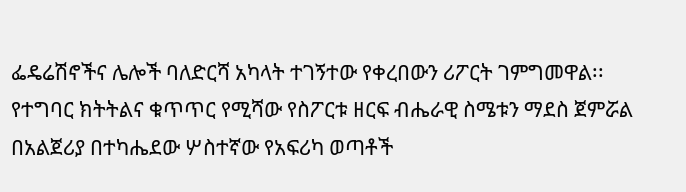ፌዴሬሽኖችና ሌሎች ባለድርሻ አካላት ተገኝተው የቀረበውን ሪፖርት ገምግመዋል፡፡
የተግባር ክትትልና ቁጥጥር የሚሻው የስፖርቱ ዘርፍ ብሔራዊ ስሜቱን ማደስ ጀምሯል
በአልጀሪያ በተካሔደው ሦስተኛው የአፍሪካ ወጣቶች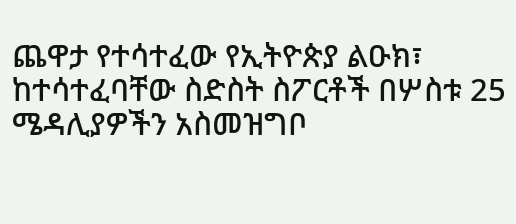ጨዋታ የተሳተፈው የኢትዮጵያ ልዑክ፣ ከተሳተፈባቸው ስድስት ስፖርቶች በሦስቱ 25 ሜዳሊያዎችን አስመዝግቦ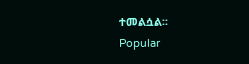ተመልሷል፡፡
Popular